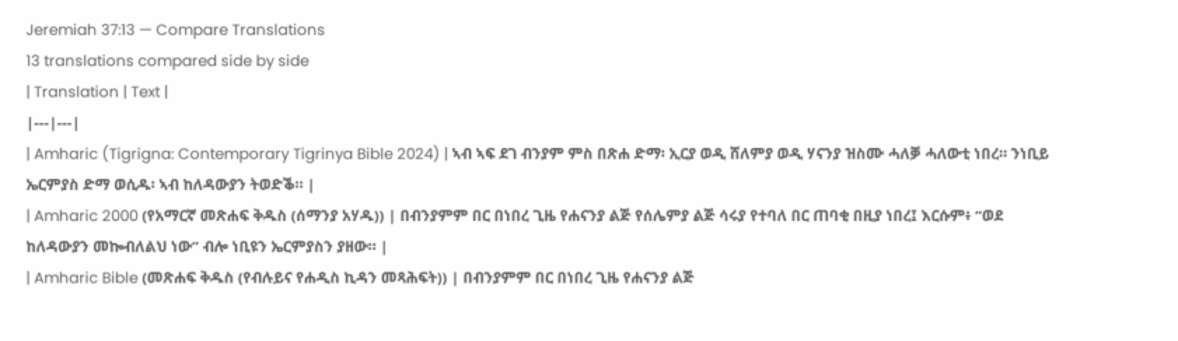Jeremiah 37:13 — Compare Translations
13 translations compared side by side
| Translation | Text |
|---|---|
| Amharic (Tigrigna: Contemporary Tigrinya Bible 2024) | ኣብ ኣፍ ደገ ብንያም ምስ በጽሐ ድማ፡ ኢርያ ወዲ ሸለምያ ወዲ ሃናንያ ዝስሙ ሓለቓ ሓለውቲ ነበረ። ንነቢይ ኤርምያስ ድማ ወሲዱ፡ ኣብ ከለዳውያን ትወድቕ። |
| Amharic 2000 (የአማርኛ መጽሐፍ ቅዱስ (ሰማንያ አሃዱ)) | በብንያምም በር በነበረ ጊዜ የሐናንያ ልጅ የሰሌምያ ልጅ ሳሩያ የተባለ በር ጠባቂ በዚያ ነበረ፤ እርሱም፥ “ወደ ከለዳውያን መኰብለልህ ነው” ብሎ ነቢዩን ኤርምያስን ያዘው። |
| Amharic Bible (መጽሐፍ ቅዱስ (የብሉይና የሐዲስ ኪዳን መጻሕፍት)) | በብንያምም በር በነበረ ጊዜ የሐናንያ ልጅ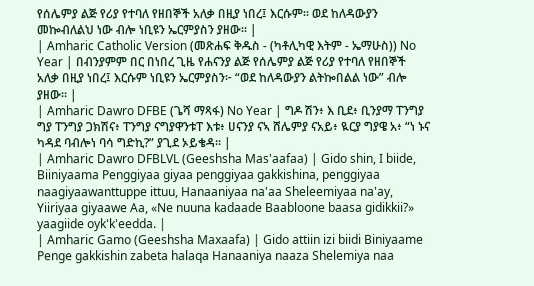የሰሌምያ ልጅ የሪያ የተባለ የዘበኞች አለቃ በዚያ ነበረ፤ እርሱም። ወደ ከለዳውያን መኰብለልህ ነው ብሎ ነቢዩን ኤርምያስን ያዘው። |
| Amharic Catholic Version (መጽሐፍ ቅዱስ - (ካቶሊካዊ እትም - ኤማሁስ)) No Year | በብንያምም በር በነበረ ጊዜ የሐናንያ ልጅ የሰሌምያ ልጅ የሪያ የተባለ የዘበኞች አለቃ በዚያ ነበረ፤ እርሱም ነቢዩን ኤርምያስን፦ “ወደ ከለዳውያን ልትኰበልል ነው” ብሎ ያዘው። |
| Amharic Dawro DFBE (ጌሻ ማጻፋ) No Year | ግዶ ሽን፥ እ ቢደ፥ ቢንያማ ፐንግያ ግያ ፐንግያ ጋክሽና፥ ፐንግያ ናግያዋንቱፐ እቱ፥ ሀናንያ ናኣ ሸሌምያ ናአይ፥ ዪርያ ግያዌ አ፥ “ነ ኑና ካዳደ ባብሎነ ባሳ ግድኪ?” ያጊደ ኦይቄዳ። |
| Amharic Dawro DFBLVL (Geeshsha Mas'aafaa) | Gido shin, I biide, Biiniyaama Penggiyaa giyaa penggiyaa gakkishina, penggiyaa naagiyaawanttuppe ittuu, Hanaaniyaa na'aa Sheleemiyaa na'ay, Yiiriyaa giyaawe Aa, «Ne nuuna kadaade Baabloone baasa gidikkii?» yaagiide oyk'k'eedda. |
| Amharic Gamo (Geeshsha Maxaafa) | Gido attiin izi biidi Biniyaame Penge gakkishin zabeta halaqa Hanaaniya naaza Shelemiya naa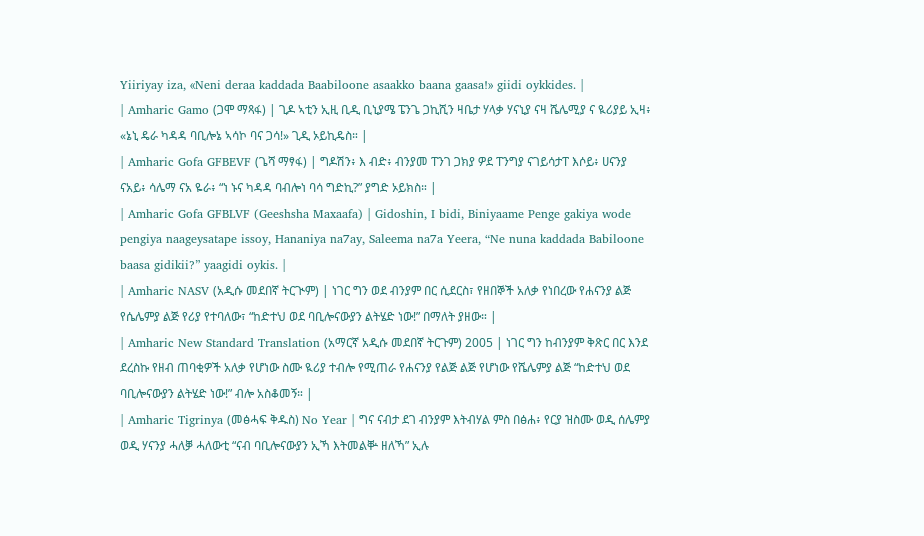Yiiriyay iza, «Neni deraa kaddada Baabiloone asaakko baana gaasa!» giidi oykkides. |
| Amharic Gamo (ጋሞ ማጻፋ) | ጊዶ ኣቲን ኢዚ ቢዲ ቢኒያሜ ፔንጌ ጋኪሺን ዛቤታ ሃላቃ ሃናኒያ ናዛ ሼሌሚያ ና ዪሪያይ ኢዛ፥ «ኔኒ ዴራ ካዳዳ ባቢሎኔ ኣሳኮ ባና ጋሳ!» ጊዲ ኦይኪዴስ። |
| Amharic Gofa GFBEVF (ጌሻ ማፃፋ) | ግዶሽን፥ እ ብድ፥ ብንያመ ፐንገ ጋክያ ዎደ ፐንግያ ናገይሳታፐ እሶይ፥ ሀናንያ ናአይ፥ ሳሌማ ናአ ዬራ፥ “ነ ኑና ካዳዳ ባብሎነ ባሳ ግድኪ?” ያግድ ኦይክስ። |
| Amharic Gofa GFBLVF (Geeshsha Maxaafa) | Gidoshin, I bidi, Biniyaame Penge gakiya wode pengiya naageysatape issoy, Hananiya na7ay, Saleema na7a Yeera, “Ne nuna kaddada Babiloone baasa gidikii?” yaagidi oykis. |
| Amharic NASV (አዲሱ መደበኛ ትርጒም) | ነገር ግን ወደ ብንያም በር ሲደርስ፣ የዘበኞች አለቃ የነበረው የሐናንያ ልጅ የሴሌምያ ልጅ የሪያ የተባለው፣ “ከድተህ ወደ ባቢሎናውያን ልትሄድ ነው!” በማለት ያዘው። |
| Amharic New Standard Translation (አማርኛ አዲሱ መደበኛ ትርጉም) 2005 | ነገር ግን ከብንያም ቅጽር በር እንደ ደረስኩ የዘብ ጠባቂዎች አለቃ የሆነው ስሙ ዪሪያ ተብሎ የሚጠራ የሐናንያ የልጅ ልጅ የሆነው የሼሌምያ ልጅ “ከድተህ ወደ ባቢሎናውያን ልትሄድ ነው!” ብሎ አስቆመኝ። |
| Amharic Tigrinya (መፅሓፍ ቅዱስ) No Year | ግና ናብታ ደገ ብንያም እትብሃል ምስ በፅሐ፥ የርያ ዝስሙ ወዲ ሰሌምያ ወዲ ሃናንያ ሓለቓ ሓለውቲ “ናብ ባቢሎናውያን ኢኻ እትመልቝ ዘለኻ” ኢሉ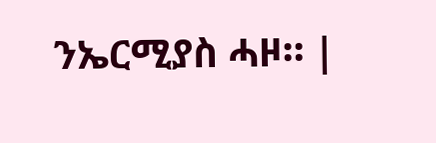ንኤርሚያስ ሓዞ። |